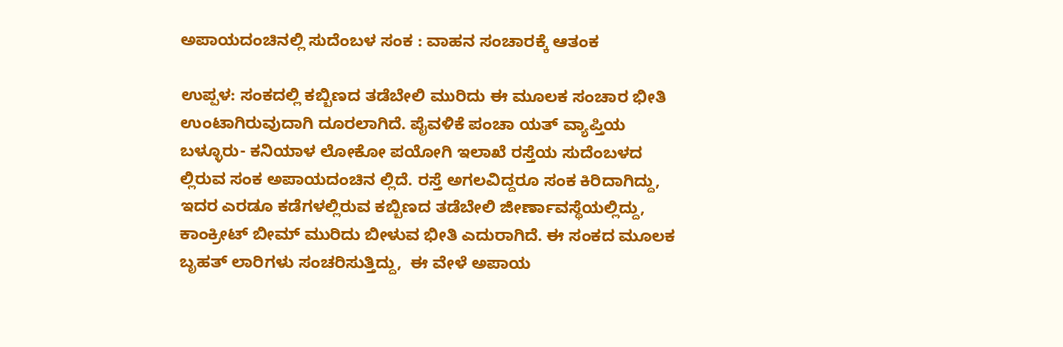ಅಪಾಯದಂಚಿನಲ್ಲಿ ಸುದೆಂಬಳ ಸಂಕ : ವಾಹನ ಸಂಚಾರಕ್ಕೆ ಆತಂಕ

ಉಪ್ಪಳ: ಸಂಕದಲ್ಲಿ ಕಬ್ಬಿಣದ ತಡೆಬೇಲಿ ಮುರಿದು ಈ ಮೂಲಕ ಸಂಚಾರ ಭೀತಿ ಉಂಟಾಗಿರುವುದಾಗಿ ದೂರಲಾಗಿದೆ. ಪೈವಳಿಕೆ ಪಂಚಾ ಯತ್ ವ್ಯಾಪ್ತಿಯ ಬಳ್ಳೂರು- ಕನಿಯಾಳ ಲೋಕೋ ಪಯೋಗಿ ಇಲಾಖೆ ರಸ್ತೆಯ ಸುದೆಂಬಳದ ಲ್ಲಿರುವ ಸಂಕ ಅಪಾಯದಂಚಿನ ಲ್ಲಿದೆ. ರಸ್ತೆ ಅಗಲವಿದ್ದರೂ ಸಂಕ ಕಿರಿದಾಗಿದ್ದು, ಇದರ ಎರಡೂ ಕಡೆಗಳಲ್ಲಿರುವ ಕಬ್ಬಿಣದ ತಡೆಬೇಲಿ ಜೀರ್ಣಾವಸ್ಥೆಯಲ್ಲಿದ್ದು, ಕಾಂಕ್ರೀಟ್ ಬೀಮ್ ಮುರಿದು ಬೀಳುವ ಭೀತಿ ಎದುರಾಗಿದೆ. ಈ ಸಂಕದ ಮೂಲಕ ಬೃಹತ್ ಲಾರಿಗಳು ಸಂಚರಿಸುತ್ತಿದ್ದು,  ಈ ವೇಳೆ ಅಪಾಯ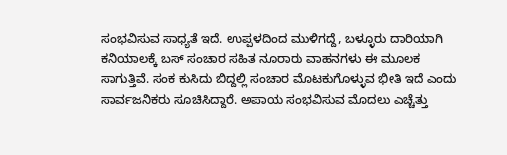ಸಂಭವಿಸುವ ಸಾಧ್ಯತೆ ಇದೆ. ಉಪ್ಪಳದಿಂದ ಮುಳಿಗದ್ದೆ, ಬಳ್ಳೂರು ದಾರಿಯಾಗಿ ಕನಿಯಾಲಕ್ಕೆ ಬಸ್ ಸಂಚಾರ ಸಹಿತ ನೂರಾರು ವಾಹನಗಳು ಈ ಮೂಲಕ ಸಾಗುತ್ತಿವೆ. ಸಂಕ ಕುಸಿದು ಬಿದ್ದಲ್ಲಿ ಸಂಚಾರ ಮೊಟಕುಗೊಳ್ಳುವ ಭೀತಿ ಇದೆ ಎಂದು ಸಾರ್ವಜನಿಕರು ಸೂಚಿಸಿದ್ದಾರೆ. ಅಪಾಯ ಸಂಭವಿಸುವ ಮೊದಲು ಎಚ್ಚೆತ್ತು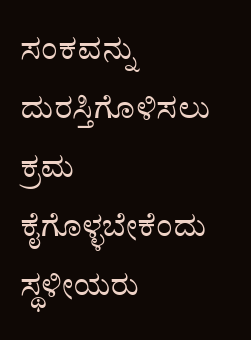ಸಂಕವನ್ನು ದುರಸ್ತಿಗೊಳಿಸಲು ಕ್ರಮ ಕೈಗೊಳ್ಳಬೇಕೆಂದು ಸ್ಥಳೀಯರು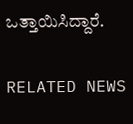ಒತ್ತಾಯಿಸಿದ್ದಾರೆ.

RELATED NEWS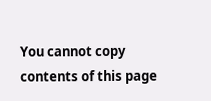You cannot copy contents of this page